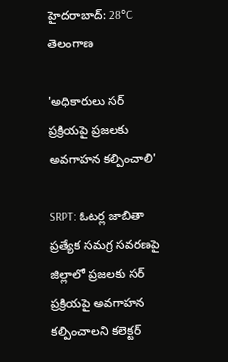హైదరాబాద్: 28°C
తెలంగాణ

'అధికారులు సర్ ప్రక్రియపై ప్రజలకు అవగాహన కల్పించాలి'

SRPT: ఓటర్ల జాబితా ప్రత్యేక సమగ్ర సవరణపై జిల్లాలో ప్రజలకు సర్ ప్రక్రియపై అవగాహన కల్పించాలని కలెక్టర్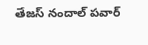తేజస్ నందాల్ పవార్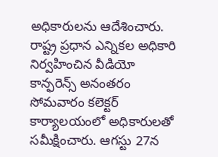అధికారులను ఆదేశించారు. రాష్ట్ర ప్రధాన ఎన్నికల అధికారి నిర్వహించిన వీడియో కాన్ఫరెన్స్ అనంతరం సోమవారం కలెక్టర్ కార్యాలయంలో అధికారులతో సమీక్షించారు. ఆగస్టు 27న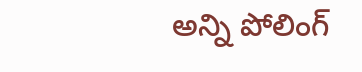అన్ని పోలింగ్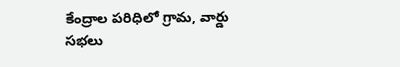కేంద్రాల పరిధిలో గ్రామ, వార్డు సభలు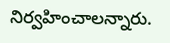నిర్వహించాలన్నారు.